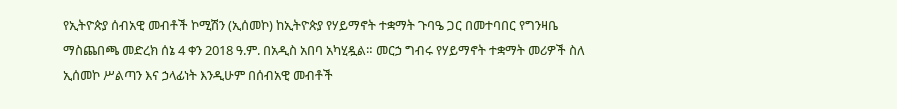የኢትዮጵያ ሰብአዊ መብቶች ኮሚሽን (ኢሰመኮ) ከኢትዮጵያ የሃይማኖት ተቋማት ጉባዔ ጋር በመተባበር የግንዛቤ ማስጨበጫ መድረክ ሰኔ 4 ቀን 2018 ዓ.ም. በአዲስ አበባ አካሂዷል። መርኃ ግብሩ የሃይማኖት ተቋማት መሪዎች ስለ ኢሰመኮ ሥልጣን እና ኃላፊነት እንዲሁም በሰብአዊ መብቶች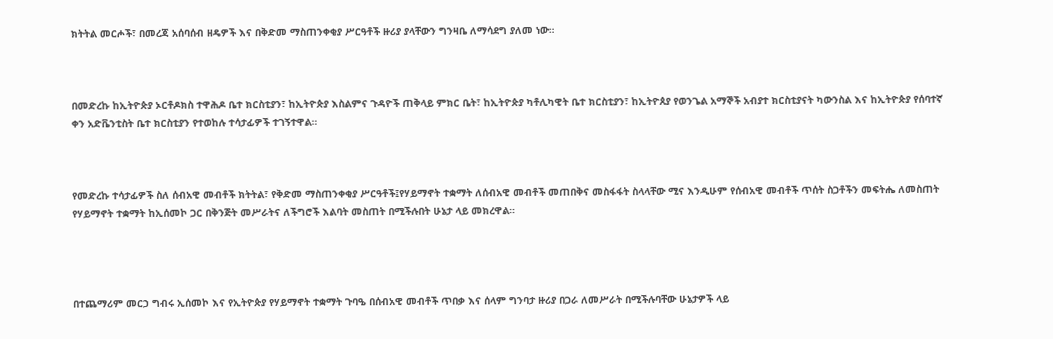ክትትል መርሖች፣ በመረጃ አሰባሰብ ዘዴዎች እና በቅድመ ማስጠንቀቂያ ሥርዓቶች ዙሪያ ያላቸውን ግንዛቤ ለማሳደግ ያለመ ነው።



በመድረኩ ከኢትዮጵያ ኦርቶዶክስ ተዋሕዶ ቤተ ክርስቲያን፣ ከኢትዮጵያ እስልምና ጉዳዮች ጠቅላይ ምክር ቤት፣ ከኢትዮጵያ ካቶሊካዊት ቤተ ክርስቲያን፣ ከኢትዮጰያ የወንጌል አማኞች አብያተ ክርስቲያናት ካውንስል እና ከኢትዮጵያ የሰባተኛ ቀን አድቬንቲስት ቤተ ክርስቲያን የተወከሉ ተሳታፊዎች ተገኝተዋል።



የመድረኩ ተሳታፊዎች ስለ ሰብአዊ መብቶች ክትትል፣ የቅድመ ማስጠንቀቂያ ሥርዓቶች፤የሃይማኖት ተቋማት ለሰብአዊ መብቶች መጠበቅና መስፋፋት ስላላቸው ሚና እንዲሁም የሰብአዊ መብቶች ጥሰት ስጋቶችን መፍትሔ ለመስጠት የሃይማኖት ተቋማት ከኢሰመኮ ጋር በቅንጅት መሥራትና ለችግሮች እልባት መስጠት በሚችሉበት ሁኔታ ላይ መክረዋል።




በተጨማሪም መርኃ ግብሩ ኢሰመኮ እና የኢትዮጵያ የሃይማኖት ተቋማት ጉባዔ በሰብአዊ መብቶች ጥበቃ እና ሰላም ግንባታ ዙሪያ በጋራ ለመሥራት በሚችሉባቸው ሁኔታዎች ላይ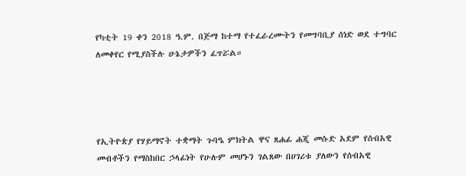የካቲት 19 ቀን 2018 ዓ.ም. በጅማ ከተማ የተፈራረሙትን የመግባቢያ ሰነድ ወደ ተግባር ለመቀየር የሚያስችሉ ሁኔታዎችን ፈጥሯል።




የኢትዮጵያ የሃይማኖት ተቋማት ጉባዔ ምክትል ዋና ጸሐፊ ሐጂ መሱድ አደም የሰብአዊ መብቶችን የማስከበር ኃላፊነት የሁሉም መሆኑን ገልጸው በሀገሪቱ ያለውን የሰብአዊ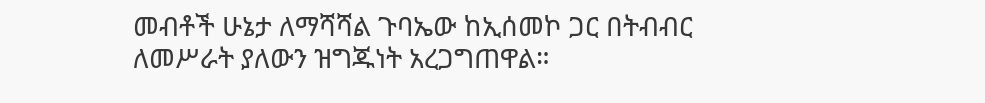መብቶች ሁኔታ ለማሻሻል ጉባኤው ከኢሰመኮ ጋር በትብብር ለመሥራት ያለውን ዝግጁነት አረጋግጠዋል።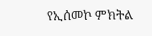የኢሰመኮ ምክትል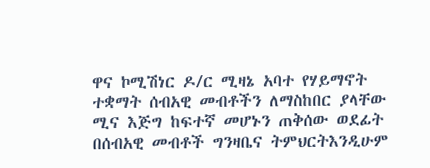ዋና ኮሚሽነር ዶ/ር ሚዛኔ አባተ የሃይማኖት ተቋማት ሰብአዊ መብቶችን ለማስከበር ያላቸው ሚና እጅግ ከፍተኛ መሆኑን ጠቅሰው ወደፊት በሰብአዊ መብቶች ግንዛቤና ትምህርትእንዲሁም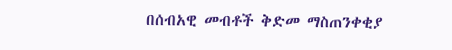በሰብአዊ መብቶች ቅድመ ማስጠንቀቂያ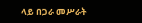ላይ በጋራ መሥራት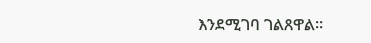እንደሚገባ ገልጸዋል።